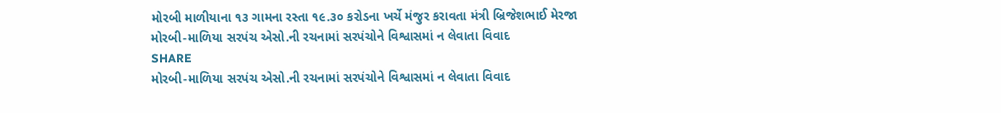મોરબી માળીયાના ૧૩ ગામના રસ્તા ૧૯.૩૦ કરોડના ખર્ચે મંજુર કરાવતા મંત્રી બ્રિજેશભાઈ મેરજા
મોરબી-માળિયા સરપંચ એસો.ની રચનામાં સરપંચોને વિશ્વાસમાં ન લેવાતા વિવાદ
SHARE
મોરબી-માળિયા સરપંચ એસો.ની રચનામાં સરપંચોને વિશ્વાસમાં ન લેવાતા વિવાદ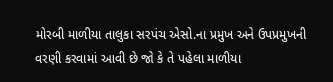મોરબી માળીયા તાલુકા સરપંચ એસો.ના પ્રમુખ અને ઉપપ્રમુખની વરણી કરવામાં આવી છે જો કે તે પહેલા માળીયા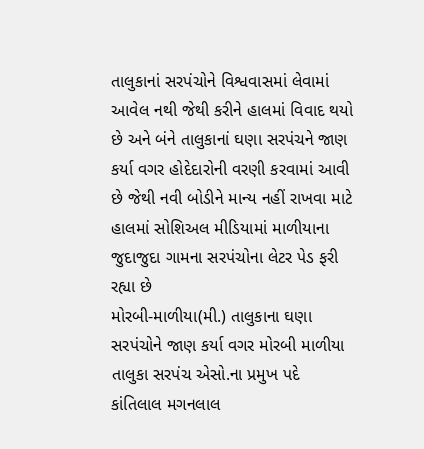તાલુકાનાં સરપંચોને વિશ્વવાસમાં લેવામાં આવેલ નથી જેથી કરીને હાલમાં વિવાદ થયો છે અને બંને તાલુકાનાં ઘણા સરપંચને જાણ કર્યા વગર હોદેદારોની વરણી કરવામાં આવી છે જેથી નવી બોડીને માન્ય નહીં રાખવા માટે હાલમાં સોશિઅલ મીડિયામાં માળીયાના જુદાજુદા ગામના સરપંચોના લેટર પેડ ફરી રહ્યા છે
મોરબી-માળીયા(મી.) તાલુકાના ઘણા સરપંચોને જાણ કર્યા વગર મોરબી માળીયા તાલુકા સરપંચ એસો.ના પ્રમુખ પદે કાંતિલાલ મગનલાલ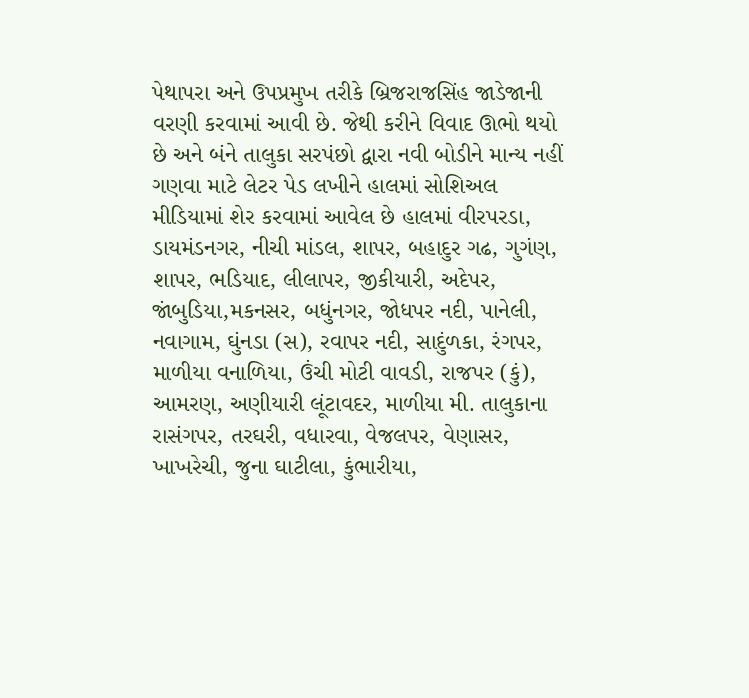પેથાપરા અને ઉપપ્રમુખ તરીકે બ્રિજરાજસિંહ જાડેજાની વરણી કરવામાં આવી છે. જેથી કરીને વિવાદ ઊભો થયો છે અને બંને તાલુકા સરપંછો દ્વારા નવી બોડીને માન્ય નહીં ગણવા માટે લેટર પેડ લખીને હાલમાં સોશિઅલ મીડિયામાં શેર કરવામાં આવેલ છે હાલમાં વીરપરડા, ડાયમંડનગર, નીચી માંડલ, શાપર, બહાદુર ગઢ, ગુગંણ, શાપર, ભડિયાદ, લીલાપર, જીકીયારી, અદેપર, જાંબુડિયા,મકનસર, બધુંનગર, જોધપર નદી, પાનેલી, નવાગામ, ઘુંનડા (સ), રવાપર નદી, સાદુંળકા, રંગપર, માળીયા વનાળિયા, ઉંચી મોટી વાવડી, રાજપર (કું), આમરણ, અણીયારી લૂંટાવદર, માળીયા મી. તાલુકાના રાસંગપર, તરઘરી, વધારવા, વેજલપર, વેણાસર, ખાખરેચી, જુના ઘાટીલા, કુંભારીયા,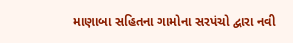માણાબા સહિતના ગામોના સરપંચો દ્વારા નવી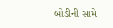બોડીની સામે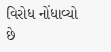વિરોધ નોંધાવ્યો છે